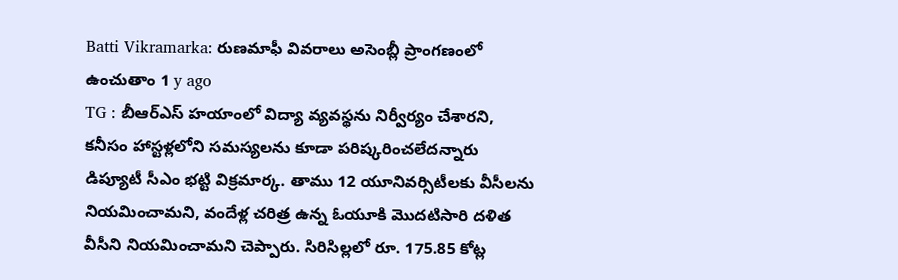Batti Vikramarka: రుణమాఫీ వివరాలు అసెంబ్లీ ప్రాంగణంలో ఉంచుతాం 1 y ago
TG : బీఆర్ఎస్ హయాంలో విద్యా వ్యవస్థను నిర్వీర్యం చేశారని, కనీసం హాస్టళ్లలోని సమస్యలను కూడా పరిష్కరించలేదన్నారు డిప్యూటీ సీఎం భట్టి విక్రమార్క. తాము 12 యూనివర్సిటీలకు వీసీలను నియమించామని, వందేళ్ల చరిత్ర ఉన్న ఓయూకి మొదటిసారి దళిత వీసీని నియమించామని చెప్పారు. సిరిసిల్లలో రూ. 175.85 కోట్ల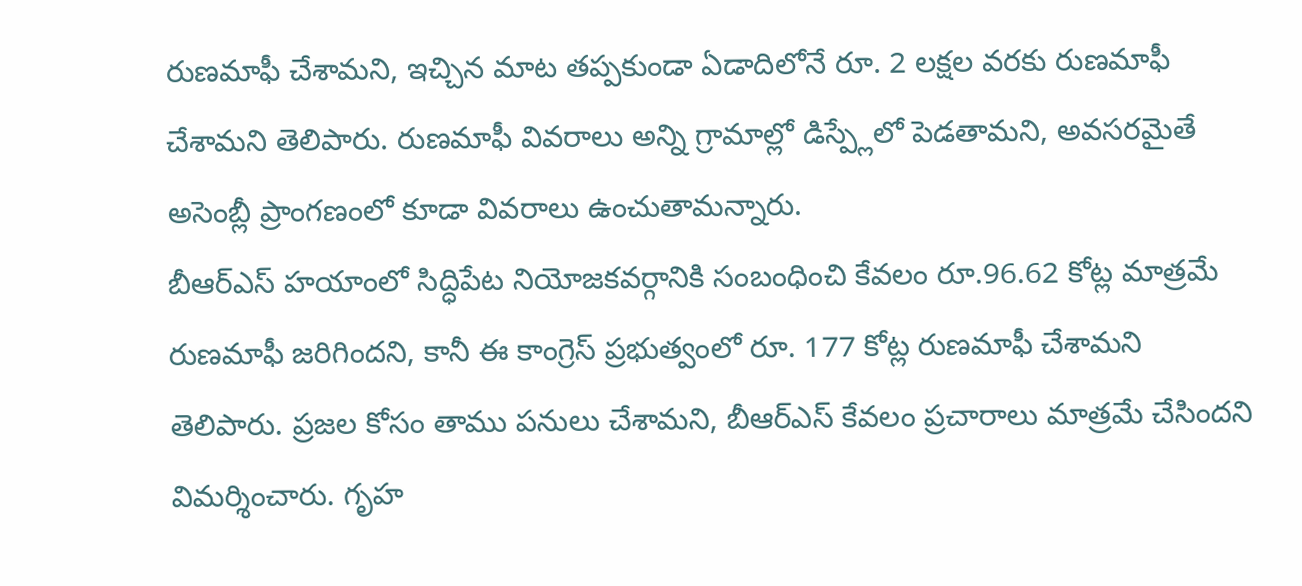రుణమాఫీ చేశామని, ఇచ్చిన మాట తప్పకుండా ఏడాదిలోనే రూ. 2 లక్షల వరకు రుణమాఫీ చేశామని తెలిపారు. రుణమాఫీ వివరాలు అన్ని గ్రామాల్లో డిస్ప్లేలో పెడతామని, అవసరమైతే అసెంబ్లీ ప్రాంగణంలో కూడా వివరాలు ఉంచుతామన్నారు.
బీఆర్ఎస్ హయాంలో సిద్ధిపేట నియోజకవర్గానికి సంబంధించి కేవలం రూ.96.62 కోట్ల మాత్రమే రుణమాఫీ జరిగిందని, కానీ ఈ కాంగ్రెస్ ప్రభుత్వంలో రూ. 177 కోట్ల రుణమాఫీ చేశామని తెలిపారు. ప్రజల కోసం తాము పనులు చేశామని, బీఆర్ఎస్ కేవలం ప్రచారాలు మాత్రమే చేసిందని విమర్శించారు. గృహ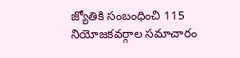జ్యోతికి సంబంధించి 115 నియోజకవర్గాల సమాచారం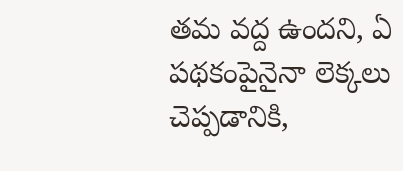తమ వద్ద ఉందని, ఏ పథకంపైనైనా లెక్కలు చెప్పడానికి,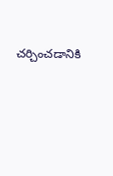చర్చించడానికి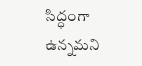సిద్ధంగా ఉన్నమని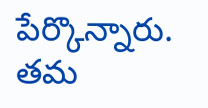పేర్కొన్నారు. తమ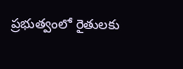ప్రభుత్వంలో రైతులకు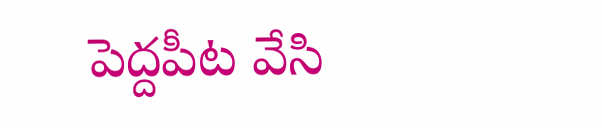పెద్దపీట వేసి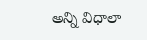అన్ని విధాలా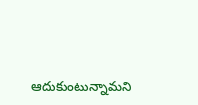ఆదుకుంటున్నామని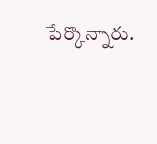పేర్కొన్నారు.